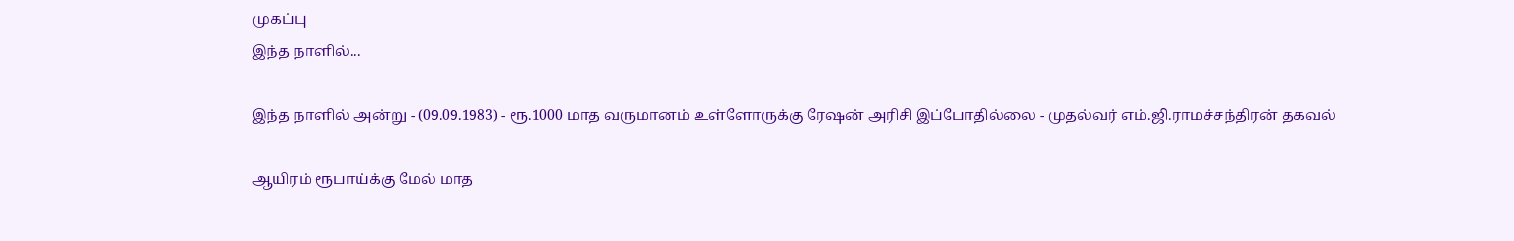முகப்பு
இந்த நாளில்...

இந்த நாளில் அன்று - (09.09.1983) - ரூ.1000 மாத வருமானம் உள்ளோருக்கு ரேஷன் அரிசி இப்போதில்லை - முதல்வர் எம்.ஜி.ராமச்சந்திரன் தகவல்

ஆயிரம் ரூபாய்க்கு மேல் மாத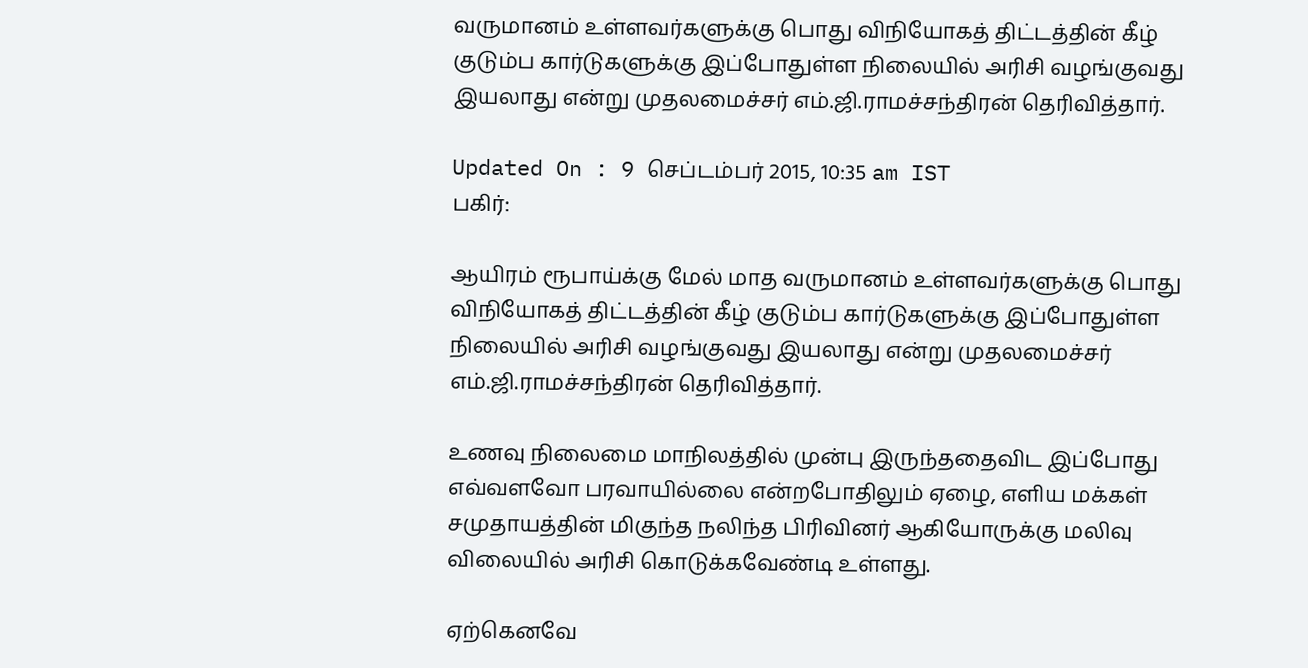வருமானம் உள்ளவர்களுக்கு பொது விநியோகத் திட்டத்தின் கீழ் குடும்ப கார்டுகளுக்கு இப்போதுள்ள நிலையில் அரிசி வழங்குவது இயலாது என்று முதலமைச்சர் எம்.ஜி.ராமச்சந்திரன் தெரிவித்தார்.

Updated On : 9 செப்டம்பர் 2015, 10:35 am IST
பகிர்:

ஆயிரம் ரூபாய்க்கு மேல் மாத வருமானம் உள்ளவர்களுக்கு பொது விநியோகத் திட்டத்தின் கீழ் குடும்ப கார்டுகளுக்கு இப்போதுள்ள நிலையில் அரிசி வழங்குவது இயலாது என்று முதலமைச்சர் எம்.ஜி.ராமச்சந்திரன் தெரிவித்தார்.

உணவு நிலைமை மாநிலத்தில் முன்பு இருந்ததைவிட இப்போது எவ்வளவோ பரவாயில்லை என்றபோதிலும் ஏழை, எளிய மக்கள் சமுதாயத்தின் மிகுந்த நலிந்த பிரிவினர் ஆகியோருக்கு மலிவு விலையில் அரிசி கொடுக்கவேண்டி உள்ளது.

ஏற்கெனவே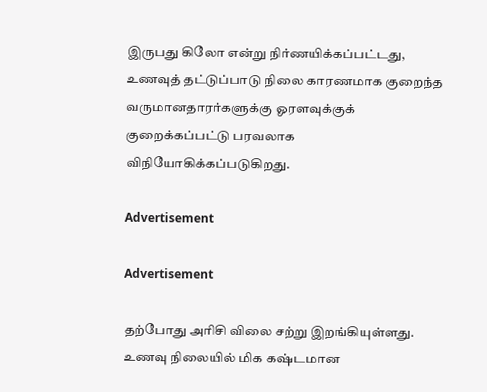இருபது கிலோ என்று நிர்ணயிக்கப்பட்டது, உணவுத் தட்டுப்பாடு நிலை காரணமாக குறைந்த வருமானதாரர்களுக்கு ஓரளவுக்குக் குறைக்கப்பட்டு பரவலாக விநியோகிக்கப்படுகிறது.

Advertisement

Advertisement

தற்போது அரிசி விலை சற்று இறங்கியுள்ளது. உணவு நிலையில் மிக கஷ்டமான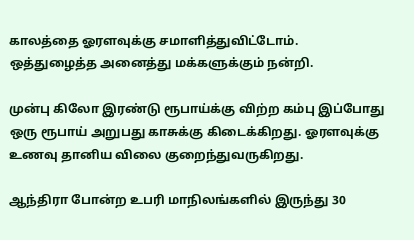காலத்தை ஓரளவுக்கு சமாளித்துவிட்டோம். ஒத்துழைத்த அனைத்து மக்களுக்கும் நன்றி.

முன்பு கிலோ இரண்டு ரூபாய்க்கு விற்ற கம்பு இப்போது ஒரு ரூபாய் அறுபது காசுக்கு கிடைக்கிறது. ஓரளவுக்கு உணவு தானிய விலை குறைந்துவருகிறது.

ஆந்திரா போன்ற உபரி மாநிலங்களில் இருந்து 30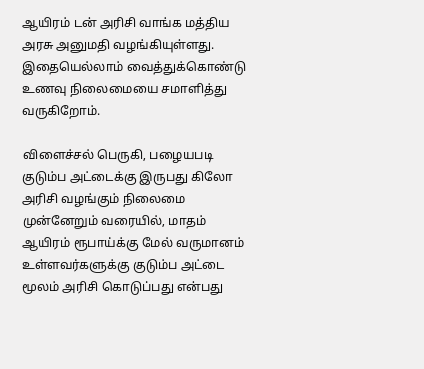ஆயிரம் டன் அரிசி வாங்க மத்திய அரசு அனுமதி வழங்கியுள்ளது. இதையெல்லாம் வைத்துக்கொண்டு உணவு நிலைமையை சமாளித்து வருகிறோம்.

விளைச்சல் பெருகி, பழையபடி குடும்ப அட்டைக்கு இருபது கிலோ அரிசி வழங்கும் நிலைமை முன்னேறும் வரையில், மாதம் ஆயிரம் ரூபாய்க்கு மேல் வருமானம் உள்ளவர்களுக்கு குடும்ப அட்டை மூலம் அரிசி கொடுப்பது என்பது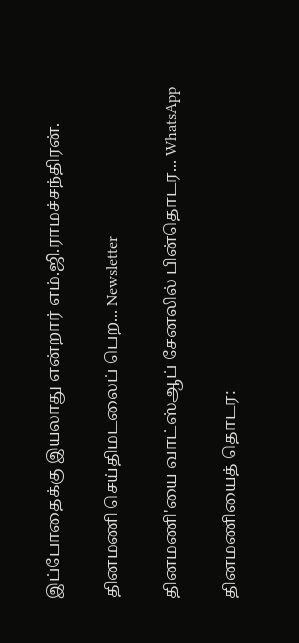இப்போதைக்கு இயலாது என்றார் எம்.ஜி.ராமச்சந்திரன்.

தினமணி செய்திமடலைப் பெற... Newsletter

தினமணி'யை வாட்ஸ்ஆப் சேனலில் பின்தொடர... WhatsApp

தினமணியைத் தொடர: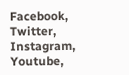Facebook, Twitter, Instagram, Youtube,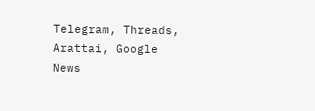Telegram, Threads, Arattai, Google News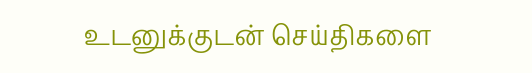உடனுக்குடன் செய்திகளை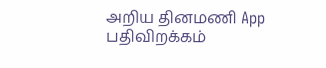அறிய தினமணி App பதிவிறக்கம்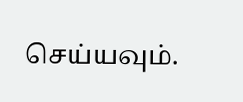செய்யவும்.